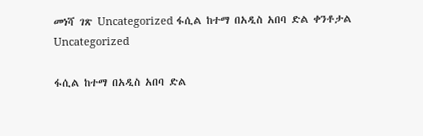መነሻ ገጽ Uncategorized ፋሲል ከተማ በአዲስ አበባ ድል ቀንቶታል
Uncategorized

ፋሲል ከተማ በአዲስ አበባ ድል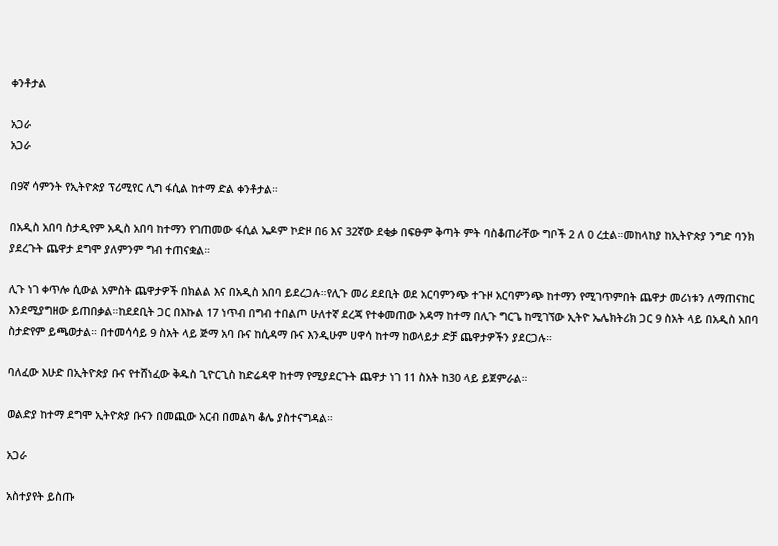ቀንቶታል

አጋራ
አጋራ

በ9ኛ ሳምንት የኢትዮጵያ ፕሪሚየር ሊግ ፋሲል ከተማ ድል ቀንቶታል።

በአዲስ አበባ ስታዲየም አዲስ አበባ ከተማን የገጠመው ፋሲል ኤዶም ኮድዞ በ6 እና 32ኛው ደቂቃ በፍፁም ቅጣት ምት ባስቆጠራቸው ግቦች 2 ለ 0 ረቷል።መከላከያ ከኢትዮጵያ ንግድ ባንክ ያደረጉት ጨዋታ ደግሞ ያለምንም ግብ ተጠናቋል።

ሊጉ ነገ ቀጥሎ ሲውል አምስት ጨዋታዎች በክልል እና በአዲስ አበባ ይደረጋሉ።የሊጉ መሪ ደደቢት ወደ አርባምንጭ ተጉዞ አርባምንጭ ከተማን የሚገጥምበት ጨዋታ መሪነቱን ለማጠናከር እንደሚያግዘው ይጠበቃል።ከደደቢት ጋር በእኩል 17 ነጥብ በግብ ተበልጦ ሁለተኛ ደረጃ የተቀመጠው አዳማ ከተማ በሊጉ ግርጌ ከሚገኘው ኢትዮ ኤሌክትሪክ ጋር 9 ስአት ላይ በአዲስ አበባ ስታድየም ይጫወታል። በተመሳሳይ 9 ስአት ላይ ጅማ አባ ቡና ከሲዳማ ቡና እንዲሁም ሀዋሳ ከተማ ከወላይታ ድቻ ጨዋታዎችን ያደርጋሉ።

ባለፈው እሁድ በኢትዮጵያ ቡና የተሸነፈው ቅዱስ ጊዮርጊስ ከድሬዳዋ ከተማ የሚያደርጉት ጨዋታ ነገ 11 ስአት ከ30 ላይ ይጀምራል።

ወልድያ ከተማ ደግሞ ኢትዮጵያ ቡናን በመጪው አርብ በመልካ ቆሌ ያስተናግዳል።

አጋራ

አስተያየት ይስጡ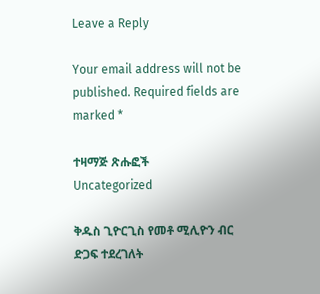Leave a Reply

Your email address will not be published. Required fields are marked *

ተዛማጅ ጽሑፎች
Uncategorized

ቅዱስ ጊዮርጊስ የመቶ ሚሊዮን ብር ድጋፍ ተደረገለት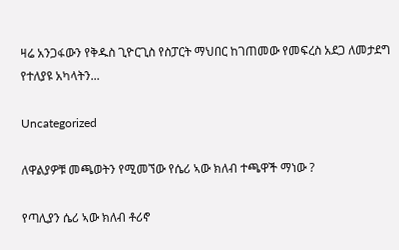ዛሬ አንጋፋውን የቅዱስ ጊዮርጊስ የስፓርት ማህበር ከገጠመው የመፍረስ አደጋ ለመታደግ የተለያዩ አካላትን...

Uncategorized

ለዋልያዎቹ መጫወትን የሚመኘው የሴሪ ኣው ክለብ ተጫዋች ማነው ?

የጣሊያን ሴሪ ኣው ክለብ ቶሪኖ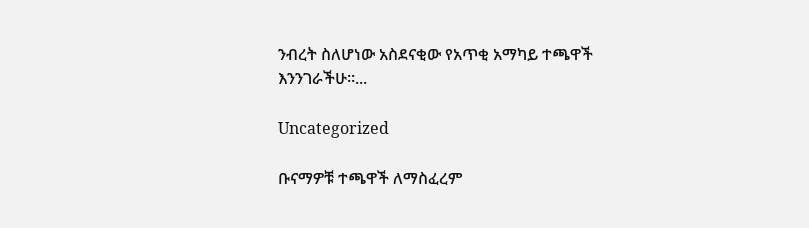ንብረት ስለሆነው አስደናቂው የአጥቂ አማካይ ተጫዋች እንንገራችሁ።...

Uncategorized

ቡናማዎቹ ተጫዋች ለማስፈረም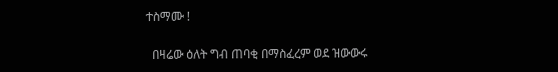ተስማሙ !

  በዛሬው ዕለት ግብ ጠባቂ በማስፈረም ወደ ዝውውሩ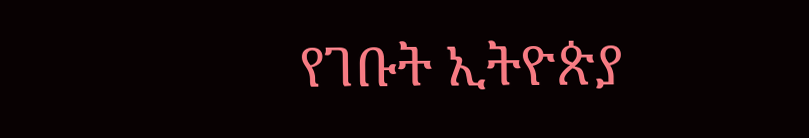የገቡት ኢትዮጵያ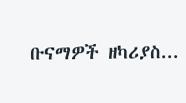ቡናማዎች ዘካሪያስ...